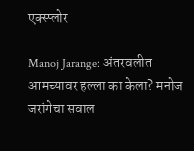एक्स्प्लोर

Manoj Jarange: अंतरवलीत आमच्यावर हल्ला का केला? मनोज जरांगेचा सवाल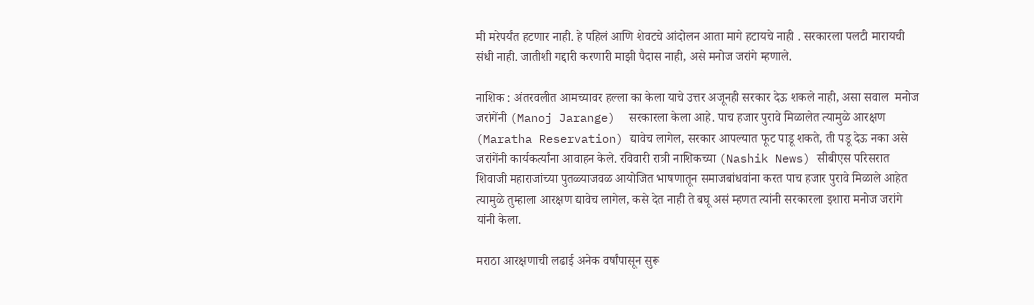मी मरेपर्यंत हटणार नाही. हे पहिलं आणि शेवटचे आंदोलन आता मागे हटायचे नाही . सरकारला पलटी मारायची संधी नाही. जातीशी गद्दारी करणारी माझी पैदास नाही, असे मनोज जरांगे म्हणाले.

नाशिक : अंतरवलीत आमच्यावर हल्ला का केला याचे उत्तर अजूनही सरकार देऊ शकले नाही, असा सवाल  मनोज जरांगेंनी (Manoj Jarange)  सरकारला केला आहे. पाच हजार पुरावे मिळालेत त्यामुळे आरक्षण (Maratha Reservation) द्यावेच लागेल, सरकार आपल्यात फूट पाडू शकते, ती पडू देऊ नका असे जरांगेंनी कार्यकर्त्यांना आवाहन केले. रविवारी रात्री नाशिकच्या (Nashik News) सीबीएस परिसरात शिवाजी महाराजांच्या पुतळ्याजवळ आयोजित भाषणातून समाजबांधवांना करत पाच हजार पुरावे मिळाले आहेत त्यामुळे तुम्हाला आरक्षण द्यावेच लागेल, कसे देत नाही ते बघू असं म्हणत त्यांनी सरकारला इशारा मनोज जरांगे यांनी केला.

मराठा आरक्षणाची लढाई अनेक वर्षांपासून सुरू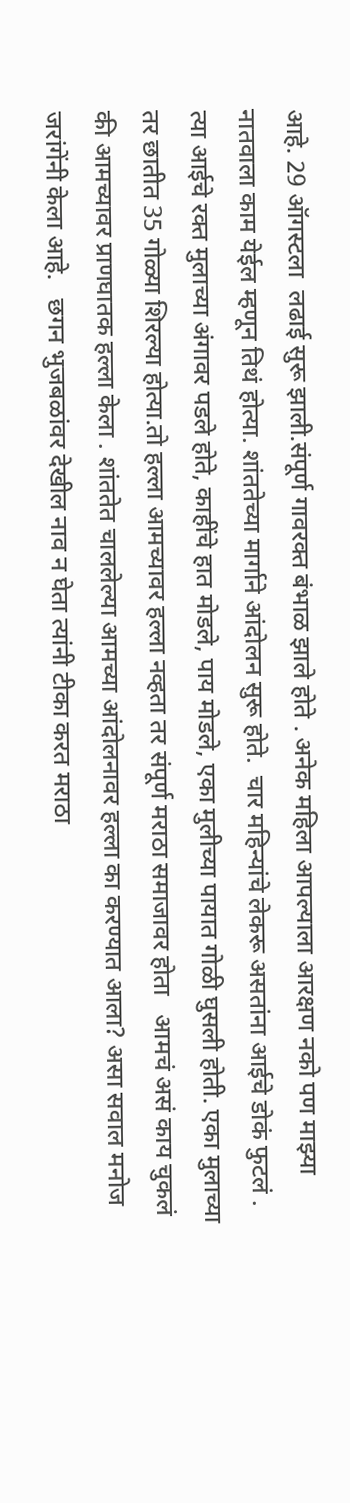आहे. 29 ऑगस्टला  लढाई सुरू झाली.संपूर्ण गावरक्त बंभाळ झाले होते . अनेक महिला आपल्याला आरक्षण नको पण माझ्या नातवाला काम येईल म्हणून तिथं होत्या. शांततेच्या मार्गाने आंदोलन सुरू होते.  चार महिन्यांचे लेकरू असतांना आईचे डोकं फुटलं . त्या आईचे रक्त मुलाच्या अंगावर पडले होते, काहींचे हात मोडले, पाय मोडले, एका मुलीच्या पायात गोळी घुसली होती. एका मुलाच्या तर छातीत 35 गोळ्या शिरल्या होत्या.तो हल्ला आमच्यावर हल्ला नव्हता तर संपूर्ण मराठा समाजावर होता   आमचं असं काय चुकलं की आमच्यावर प्राणघातक हल्ला केला . शांततेत चाललेल्या आमच्या आंदोलनावर हल्ला का करण्यात आला? असा सवाल मनोज जरांगेंनी केला आहे.   छगन भुजबळांवर देखील नाव न घेता त्यांनी टीका करत मराठा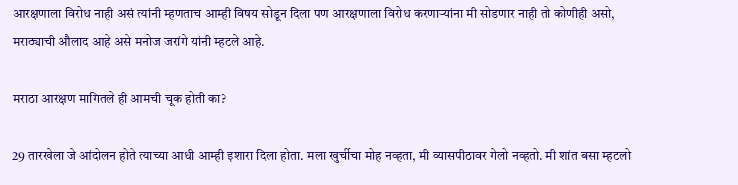आरक्षणाला विरोध नाही असं त्यांनी म्हणताच आम्ही विषय सोडून दिला पण आरक्षणाला विरोध करणाऱ्यांना मी सोडणार नाही तो कोणीही असो, मराठ्याची औलाद आहे असे मनोज जरांगे यांनी म्हटले आहे.

मराठा आरक्षण मागितले ही आमची चूक होती का?

29 तारखेला जे आंदोलन होते त्याच्या आधी आम्ही इशारा दिला होता. मला खुर्चीचा मोह नव्हता, मी व्यासपीठावर गेलो नव्हतो. मी शांत बसा म्हटलो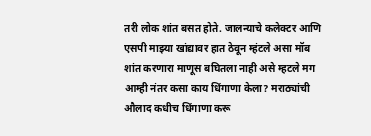तरी लोक शांत बसत होते. जालन्याचे कलेक्टर आणि एसपी माझ्या खांद्यावर हात ठेवून म्हंटले असा मॉब शांत करणारा माणूस बघितला नाही असे म्हटले मग आम्ही नंतर कसा काय धिंगाणा केला? मराठ्यांची औलाद कधीच धिंगाणा करू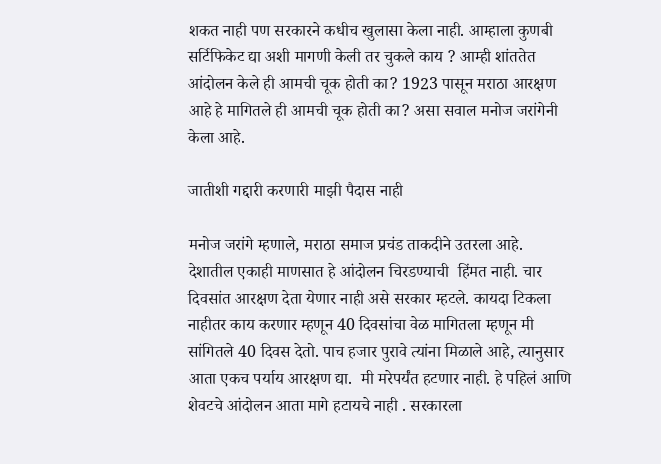शकत नाही पण सरकारने कधीच खुलासा केला नाही. आम्हाला कुणबी सर्टिफिकेट द्या अशी मागणी केली तर चुकले काय ? आम्ही शांततेत आंदोलन केले ही आमची चूक होती का? 1923 पासून मराठा आरक्षण आहे हे मागितले ही आमची चूक होती का? असा सवाल मनोज जरांगेनी केला आहे.

जातीशी गद्दारी करणारी माझी पैदास नाही

मनोज जरांगे म्हणाले, मराठा समाज प्रचंड ताकदीने उतरला आहे.  देशातील एकाही माणसात हे आंदोलन चिरडण्याची  हिंमत नाही. चार दिवसांत आरक्षण देता येणार नाही असे सरकार म्हटले. कायदा टिकला नाहीतर काय करणार म्हणून 40 दिवसांचा वेळ मागितला म्हणून मी सांगितले 40 दिवस देतो. पाच हजार पुरावे त्यांना मिळाले आहे, त्यानुसार आता एकच पर्याय आरक्षण द्या.  मी मरेपर्यंत हटणार नाही. हे पहिलं आणि शेवटचे आंदोलन आता मागे हटायचे नाही . सरकारला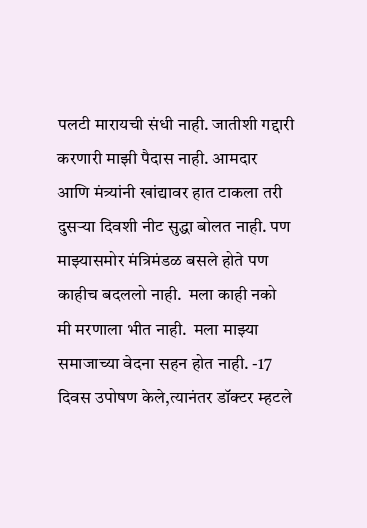पलटी मारायची संधी नाही. जातीशी गद्दारी करणारी माझी पैदास नाही. आमदार आणि मंत्र्यांनी खांद्यावर हात टाकला तरी दुसऱ्या दिवशी नीट सुद्धा बोलत नाही. पण माझ्यासमोर मंत्रिमंडळ बसले होते पण काहीच बदललो नाही.  मला काही नको मी मरणाला भीत नाही.  मला माझ्या समाजाच्या वेदना सहन होत नाही. -17 दिवस उपोषण केले,त्यानंतर डॉक्टर म्हटले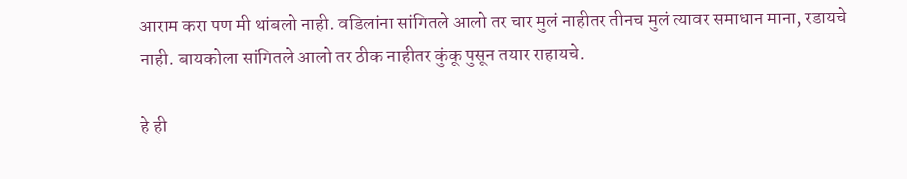आराम करा पण मी थांबलो नाही. वडिलांना सांगितले आलो तर चार मुलं नाहीतर तीनच मुलं त्यावर समाधान माना, रडायचे नाही. बायकोला सांगितले आलो तर ठीक नाहीतर कुंकू पुसून तयार राहायचे.

हे ही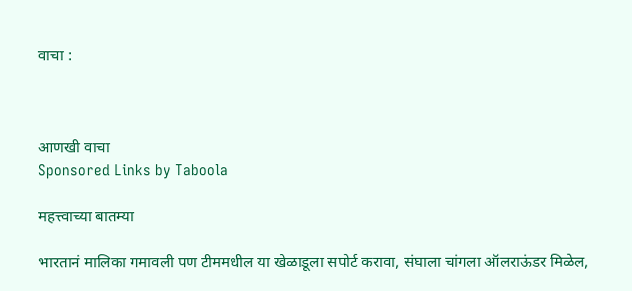वाचा :



आणखी वाचा
Sponsored Links by Taboola

महत्त्वाच्या बातम्या

भारतानं मालिका गमावली पण टीममधील या खेळाडूला सपोर्ट करावा, संघाला चांगला ऑलराऊंडर मिळेल,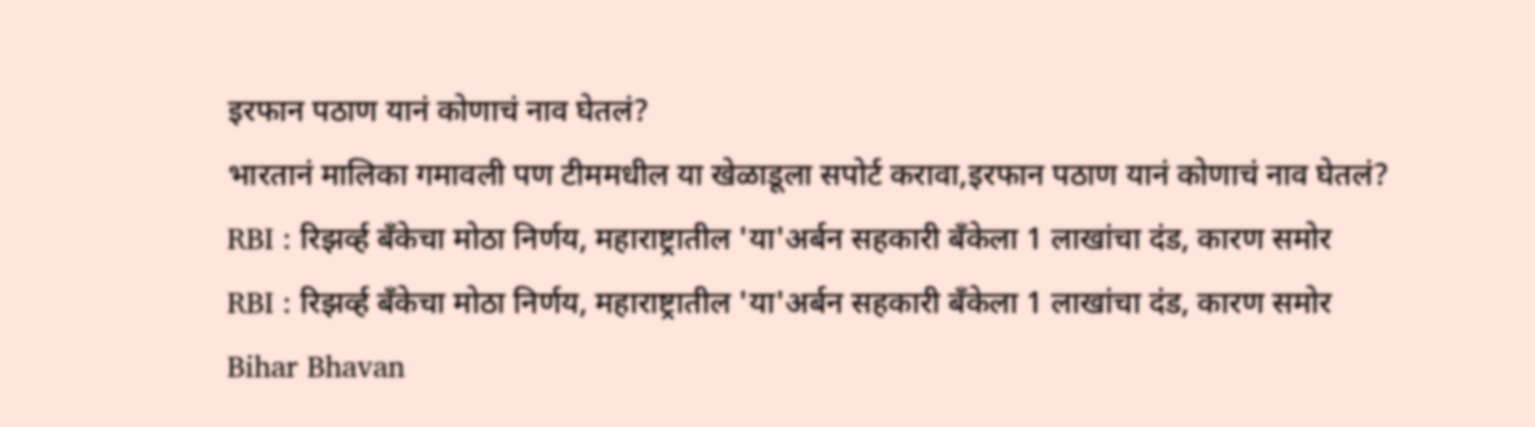इरफान पठाण यानं कोणाचं नाव घेतलं?
भारतानं मालिका गमावली पण टीममधील या खेळाडूला सपोर्ट करावा,इरफान पठाण यानं कोणाचं नाव घेतलं?
RBI : रिझर्व्ह बँकेचा मोठा निर्णय, महाराष्ट्रातील 'या'अर्बन सहकारी बँकेला 1 लाखांचा दंड, कारण समोर
RBI : रिझर्व्ह बँकेचा मोठा निर्णय, महाराष्ट्रातील 'या'अर्बन सहकारी बँकेला 1 लाखांचा दंड, कारण समोर
Bihar Bhavan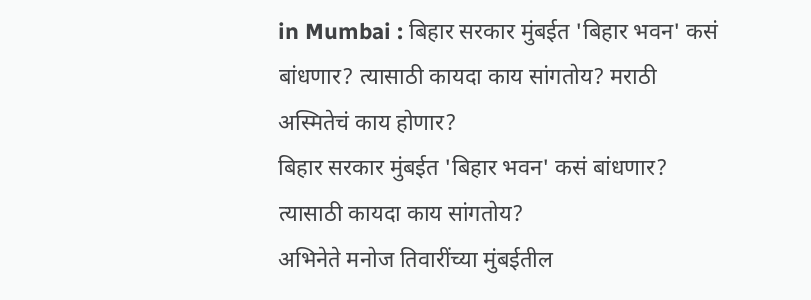in Mumbai : बिहार सरकार मुंबईत 'बिहार भवन' कसं बांधणार? त्यासाठी कायदा काय सांगतोय? मराठी अस्मितेचं काय होणार?
बिहार सरकार मुंबईत 'बिहार भवन' कसं बांधणार? त्यासाठी कायदा काय सांगतोय?
अभिनेते मनोज तिवारींच्या मुंबईतील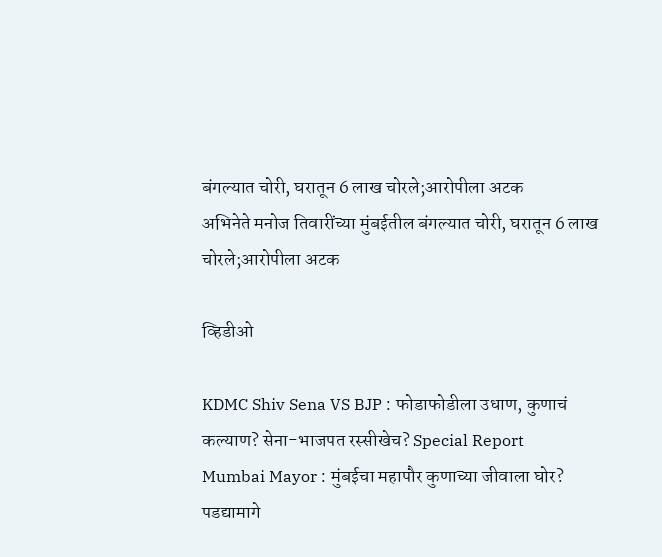बंगल्यात चोरी, घरातून 6 लाख चोरले;आरोपीला अटक
अभिनेते मनोज तिवारींच्या मुंबईतील बंगल्यात चोरी, घरातून 6 लाख चोरले;आरोपीला अटक

व्हिडीओ

KDMC Shiv Sena VS BJP : फोडाफोडीला उधाण, कुणाचं कल्याण? सेना-भाजपत रस्सीखेच? Special Report
Mumbai Mayor : मुंबईचा महापौर कुणाच्या जीवाला घोर? पडद्यामागे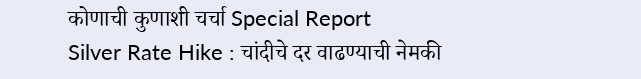कोणाची कुणाशी चर्चा Special Report
Silver Rate Hike : चांदीचे दर वाढण्याची नेमकी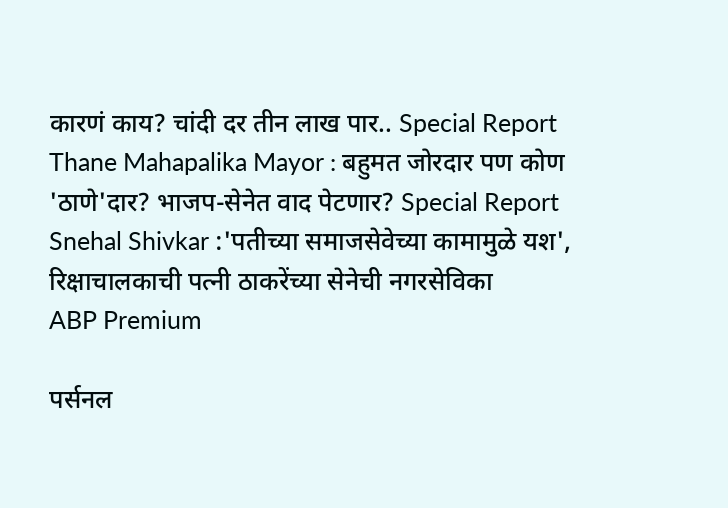कारणं काय? चांदी दर तीन लाख पार.. Special Report
Thane Mahapalika Mayor : बहुमत जोरदार पण कोण 'ठाणे'दार? भाजप-सेनेत वाद पेटणार? Special Report
Snehal Shivkar :'पतीच्या समाजसेवेच्या कामामुळे यश', रिक्षाचालकाची पत्नी ठाकरेंच्या सेनेची नगरसेविका
ABP Premium

पर्सनल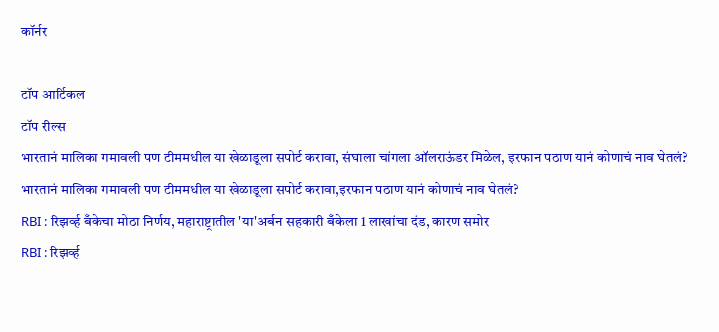कॉर्नर

टॉप आर्टिकल
टॉप रील्स
भारतानं मालिका गमावली पण टीममधील या खेळाडूला सपोर्ट करावा, संघाला चांगला ऑलराऊंडर मिळेल, इरफान पठाण यानं कोणाचं नाव घेतलं?
भारतानं मालिका गमावली पण टीममधील या खेळाडूला सपोर्ट करावा,इरफान पठाण यानं कोणाचं नाव घेतलं?
RBI : रिझर्व्ह बँकेचा मोठा निर्णय, महाराष्ट्रातील 'या'अर्बन सहकारी बँकेला 1 लाखांचा दंड, कारण समोर
RBI : रिझर्व्ह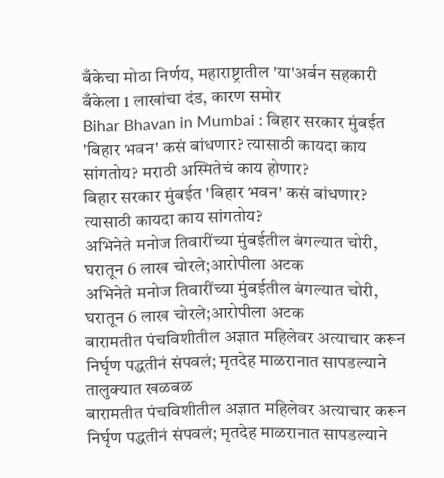बँकेचा मोठा निर्णय, महाराष्ट्रातील 'या'अर्बन सहकारी बँकेला 1 लाखांचा दंड, कारण समोर
Bihar Bhavan in Mumbai : बिहार सरकार मुंबईत 'बिहार भवन' कसं बांधणार? त्यासाठी कायदा काय सांगतोय? मराठी अस्मितेचं काय होणार?
बिहार सरकार मुंबईत 'बिहार भवन' कसं बांधणार? त्यासाठी कायदा काय सांगतोय?
अभिनेते मनोज तिवारींच्या मुंबईतील बंगल्यात चोरी, घरातून 6 लाख चोरले;आरोपीला अटक
अभिनेते मनोज तिवारींच्या मुंबईतील बंगल्यात चोरी, घरातून 6 लाख चोरले;आरोपीला अटक
बारामतीत पंचविशीतील अज्ञात महिलेवर अत्याचार करून निर्घृण पद्धतीनं संपवलं; मृतदेह माळरानात सापडल्याने तालुक्यात खळबळ
बारामतीत पंचविशीतील अज्ञात महिलेवर अत्याचार करून निर्घृण पद्धतीनं संपवलं; मृतदेह माळरानात सापडल्याने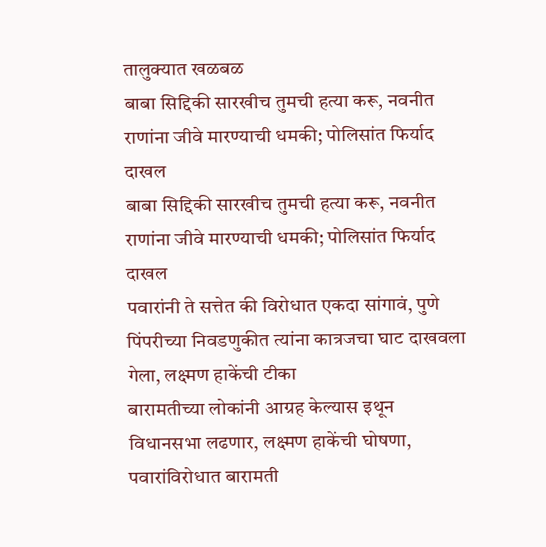तालुक्यात खळबळ
बाबा सिद्दिकी सारखीच तुमची हत्या करू, नवनीत राणांना जीवे मारण्याची धमकी; पोलिसांत फिर्याद दाखल
बाबा सिद्दिकी सारखीच तुमची हत्या करू, नवनीत राणांना जीवे मारण्याची धमकी; पोलिसांत फिर्याद दाखल
पवारांनी ते सत्तेत की विरोधात एकदा सांगावं, पुणे पिंपरीच्या निवडणुकीत त्यांना कात्रजचा घाट दाखवला गेला, लक्ष्मण हाकेंची टीका
बारामतीच्या लोकांनी आग्रह केल्यास इथून विधानसभा लढणार, लक्ष्मण हाकेंची घोषणा, पवारांविरोधात बारामती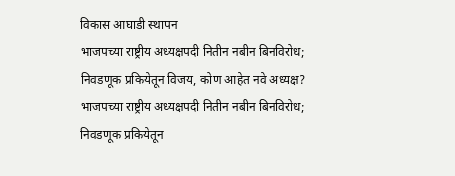विकास आघाडी स्थापन
भाजपच्या राष्ट्रीय अध्यक्षपदी नितीन नबीन बिनविरोध; निवडणूक प्रकियेतून विजय, कोण आहेत नवे अध्यक्ष?
भाजपच्या राष्ट्रीय अध्यक्षपदी नितीन नबीन बिनविरोध; निवडणूक प्रकियेतून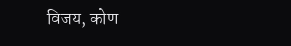विजय, कोण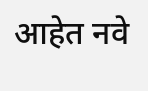आहेत नवे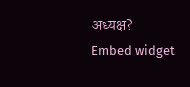अध्यक्ष?
Embed widget